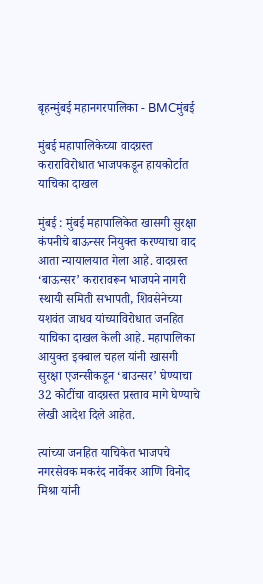बृहन्मुंबई महानगरपालिका - BMCमुंबई

मुंबई महापालिकेच्या वादग्रस्त कराराविरोधात भाजपकडून हायकोर्टात याचिका दाखल

मुंबई : मुंबई महापालिकेत खासगी सुरक्षा कंपनीचे बाऊन्सर नियुक्त करण्याचा वाद आता न्यायालयात गेला आहे. वादग्रस्त ‘बाऊन्सर’ करारावरून भाजपने नागरी स्थायी समिती सभापती, शिवसेनेच्या यशवंत जाधव यांच्याविरोधात जनहित याचिका दाखल केली आहे. महापालिका आयुक्त इक्बाल चहल यांनी खासगी सुरक्षा एजन्सीकडून ‘बाउन्सर’ घेण्याचा 32 कोटींचा वादग्रस्त प्रस्ताव मागे घेण्याचे लेखी आदेश दिले आहेत.

त्यांच्या जनहित याचिकेत भाजपचे नगरसेवक मकरंद नार्वेकर आणि विनोद मिश्रा यांनी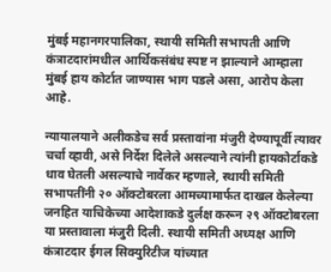मुंबई महानगरपालिका, स्थायी समिती सभापती आणि कंत्राटदारांमधील आर्थिकसंबंध स्पष्ट न झाल्याने आम्हाला मुंबई हाय कोर्टात जाण्यास भाग पडले असा, आरोप केला आहे.

न्यायालयाने अलीकडेच सर्व प्रस्तावांना मंजुरी देण्यापूर्वी त्यावर चर्चा व्हावी, असे निर्देश दिलेले असल्याने त्यांनी हायकोर्टाकडे धाव घेतली असल्याचे नार्वेकर म्हणाले, स्थायी समिती सभापतींनी २० ऑक्टोबरला आमच्यामार्फत दाखल केलेल्या जनहित याचिकेच्या आदेशाकडे दुर्लक्ष करून २९ ऑक्टोबरला या प्रस्तावाला मंजुरी दिली. स्थायी समिती अध्यक्ष आणि कंत्राटदार ईगल सिक्युरिटीज यांच्यात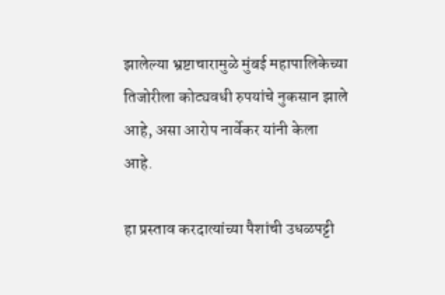झालेल्या भ्रष्टाचारामुळे मुंबई महापालिकेच्या तिजोरीला कोट्यवधी रुपयांचे नुकसान झाले आहे, असा आरोप नार्वेकर यांनी केला आहे.

हा प्रस्ताव करदात्यांच्या पैशांची उधळपट्टी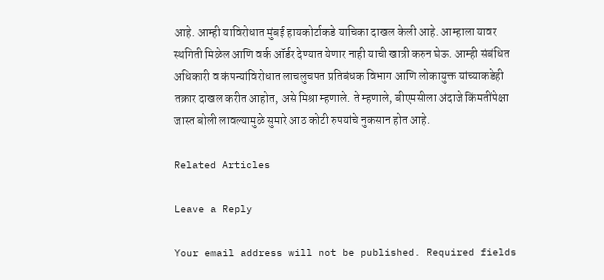आहे. आम्ही याविरोधात मुंबई हायकोर्टाकडे याचिका दाखल केली आहे. आम्हाला यावर स्थगिती मिळेल आणि वर्क ऑर्डर देण्यात येणार नाही याची खात्री करुन घेऊ. आम्ही संबंधित अधिकारी व कंपन्यांविरोधात लाचलुचपत प्रतिबंधक विभाग आणि लोकायुक्त यांच्याकडेही तक्रार दाखल करीत आहोत, असे मिश्रा म्हणाले. ते म्हणाले, बीएमसीला अंदाजे किंमतींपेक्षा जास्त बोली लावल्यामुळे सुमारे आठ कोटी रुपयांचे नुकसान होत आहे.

Related Articles

Leave a Reply

Your email address will not be published. Required fields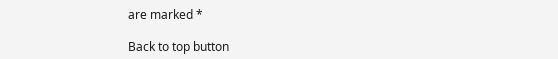are marked *

Back to top button